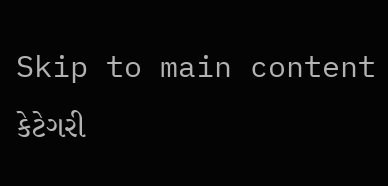Skip to main content
કેટેગરી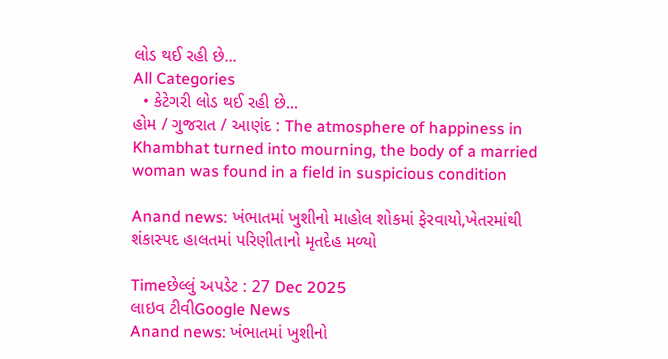લોડ થઈ રહી છે...
All Categories
  • કેટેગરી લોડ થઈ રહી છે...
હોમ / ગુજરાત / આણંદ : The atmosphere of happiness in Khambhat turned into mourning, the body of a married woman was found in a field in suspicious condition

Anand news: ખંભાતમાં ખુશીનો માહોલ શોકમાં ફેરવાયો,ખેતરમાંથી શંકાસ્પદ હાલતમાં પરિણીતાનો મૃતદેહ મળ્યો

Timeછેલ્લું અપડેટ : 27 Dec 2025
લાઇવ ટીવીGoogle News
Anand news: ખંભાતમાં ખુશીનો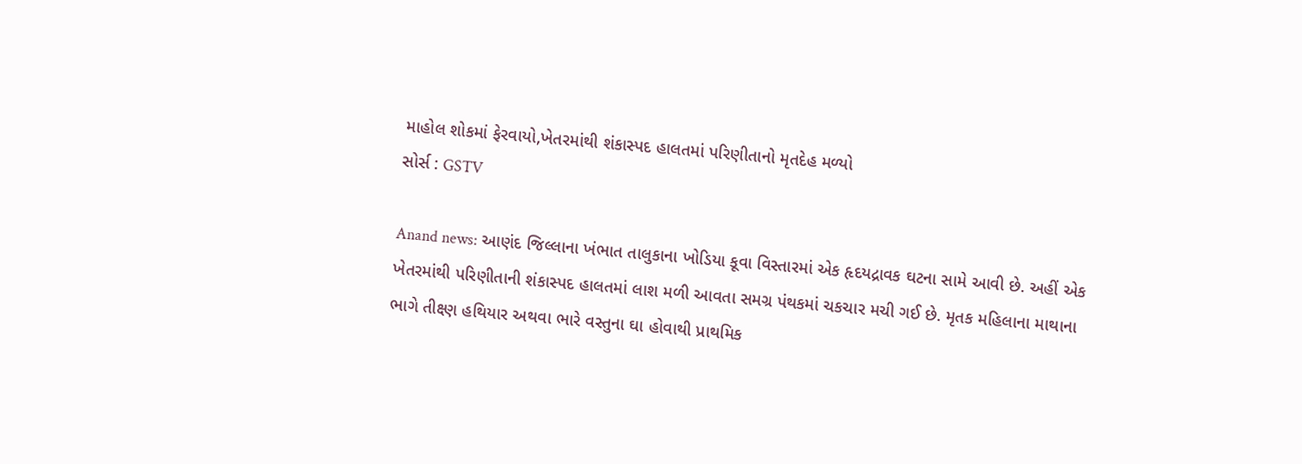માહોલ શોકમાં ફેરવાયો,ખેતરમાંથી શંકાસ્પદ હાલતમાં પરિણીતાનો મૃતદેહ મળ્યો
સોર્સ : GSTV

Anand news: આણંદ જિલ્લાના ખંભાત તાલુકાના ખોડિયા કૂવા વિસ્તારમાં એક હૃદયદ્રાવક ઘટના સામે આવી છે. અહીં એક ખેતરમાંથી પરિણીતાની શંકાસ્પદ હાલતમાં લાશ મળી આવતા સમગ્ર પંથકમાં ચકચાર મચી ગઈ છે. મૃતક મહિલાના માથાના ભાગે તીક્ષ્ણ હથિયાર અથવા ભારે વસ્તુના ઘા હોવાથી પ્રાથમિક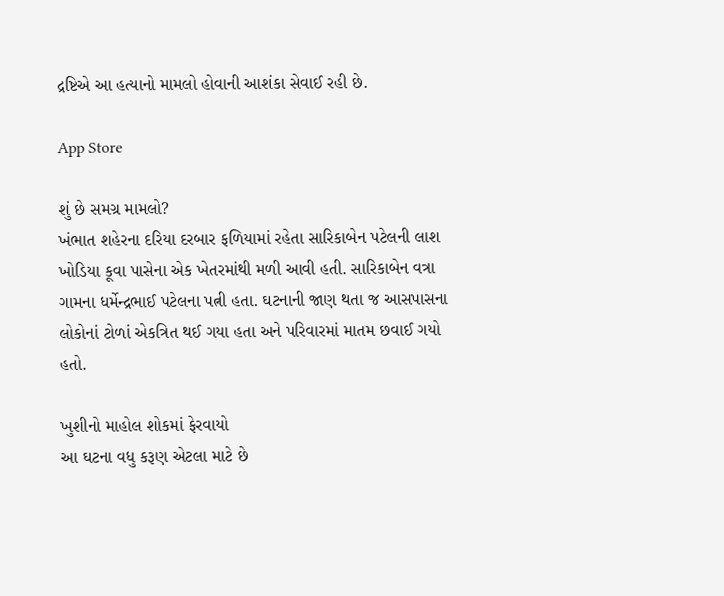દ્રષ્ટિએ આ હત્યાનો મામલો હોવાની આશંકા સેવાઈ રહી છે.

App Store

શું છે સમગ્ર મામલો?
ખંભાત શહેરના દરિયા દરબાર ફળિયામાં રહેતા સારિકાબેન પટેલની લાશ ખોડિયા કૂવા પાસેના એક ખેતરમાંથી મળી આવી હતી. સારિકાબેન વત્રા ગામના ધર્મેન્દ્રભાઈ પટેલના પત્ની હતા. ઘટનાની જાણ થતા જ આસપાસના લોકોનાં ટોળાં એકત્રિત થઈ ગયા હતા અને પરિવારમાં માતમ છવાઈ ગયો હતો.

ખુશીનો માહોલ શોકમાં ફેરવાયો
આ ઘટના વધુ કરૂણ એટલા માટે છે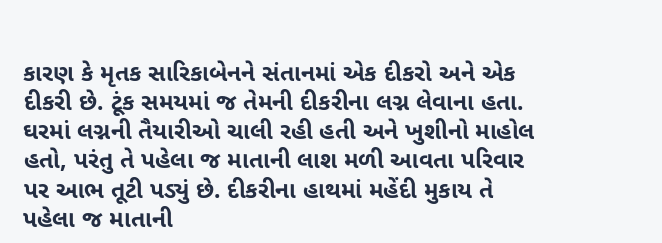કારણ કે મૃતક સારિકાબેનને સંતાનમાં એક દીકરો અને એક દીકરી છે. ટૂંક સમયમાં જ તેમની દીકરીના લગ્ન લેવાના હતા. ઘરમાં લગ્નની તૈયારીઓ ચાલી રહી હતી અને ખુશીનો માહોલ હતો, પરંતુ તે પહેલા જ માતાની લાશ મળી આવતા પરિવાર પર આભ તૂટી પડ્યું છે. દીકરીના હાથમાં મહેંદી મુકાય તે પહેલા જ માતાની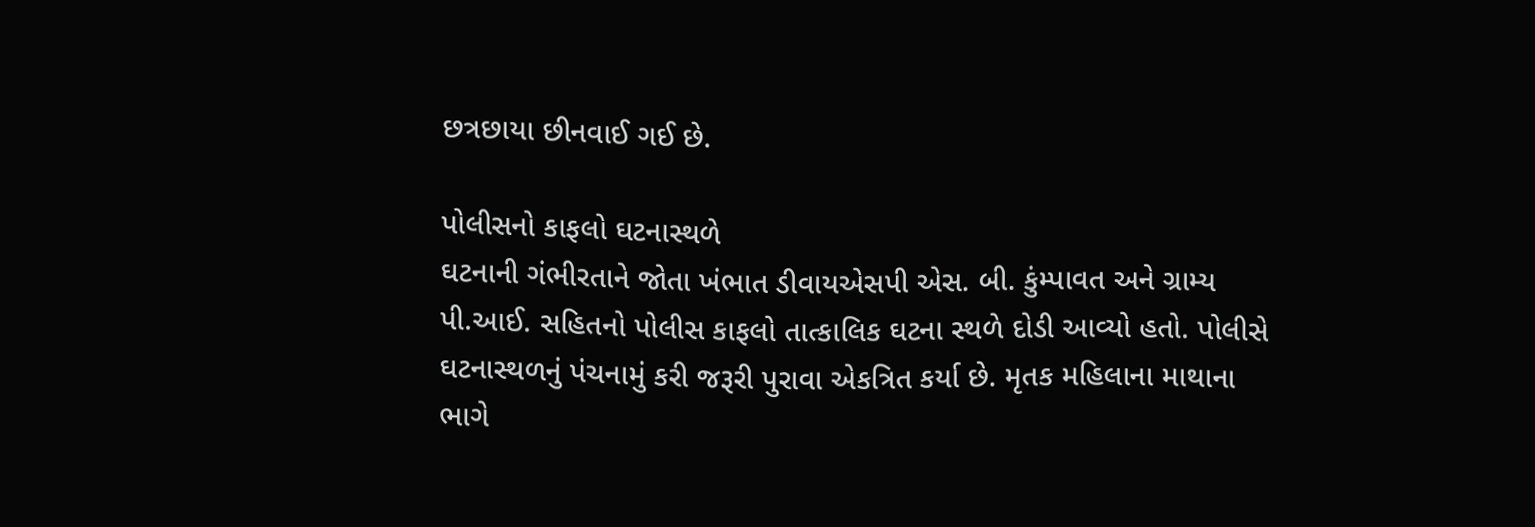છત્રછાયા છીનવાઈ ગઈ છે.

પોલીસનો કાફલો ઘટનાસ્થળે
ઘટનાની ગંભીરતાને જોતા ખંભાત ડીવાયએસપી એસ. બી. કુંમ્પાવત અને ગ્રામ્ય પી.આઈ. સહિતનો પોલીસ કાફલો તાત્કાલિક ઘટના સ્થળે દોડી આવ્યો હતો. પોલીસે ઘટનાસ્થળનું પંચનામું કરી જરૂરી પુરાવા એકત્રિત કર્યા છે. મૃતક મહિલાના માથાના ભાગે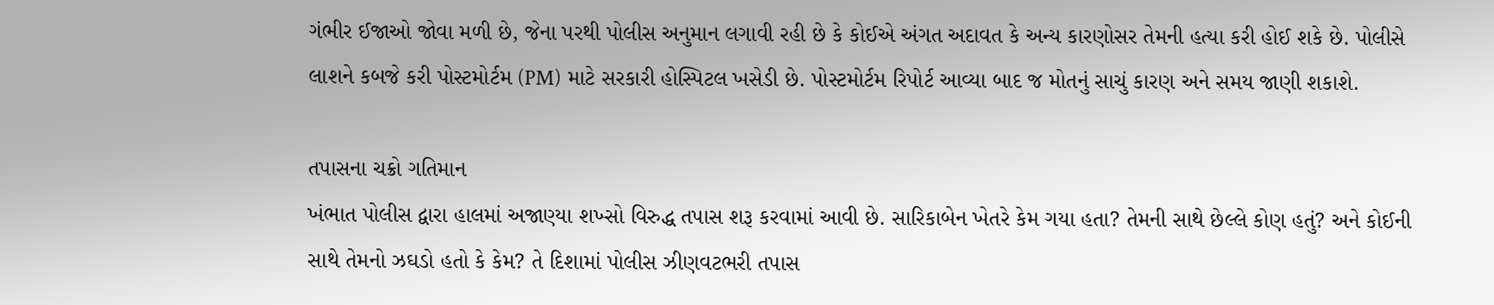ગંભીર ઈજાઓ જોવા મળી છે, જેના પરથી પોલીસ અનુમાન લગાવી રહી છે કે કોઈએ અંગત અદાવત કે અન્ય કારણોસર તેમની હત્યા કરી હોઈ શકે છે. પોલીસે લાશને કબજે કરી પોસ્ટમોર્ટમ (PM) માટે સરકારી હોસ્પિટલ ખસેડી છે. પોસ્ટમોર્ટમ રિપોર્ટ આવ્યા બાદ જ મોતનું સાચું કારણ અને સમય જાણી શકાશે.

તપાસના ચક્રો ગતિમાન
ખંભાત પોલીસ દ્વારા હાલમાં અજાણ્યા શખ્સો વિરુદ્ધ તપાસ શરૂ કરવામાં આવી છે. સારિકાબેન ખેતરે કેમ ગયા હતા? તેમની સાથે છેલ્લે કોણ હતું? અને કોઈની સાથે તેમનો ઝઘડો હતો કે કેમ? તે દિશામાં પોલીસ ઝીણવટભરી તપાસ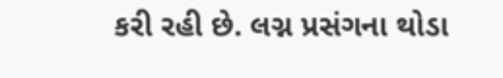કરી રહી છે. લગ્ન પ્રસંગના થોડા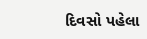દિવસો પહેલા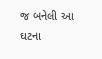જ બનેલી આ ઘટના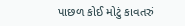પાછળ કોઈ મોટું કાવતરું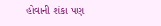હોવાની શંકા પણ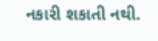નકારી શકાતી નથી.